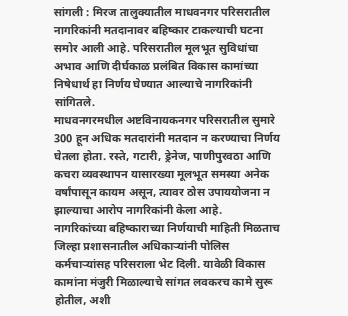सांगली : मिरज तालुक्यातील माधवनगर परिसरातील नागरिकांनी मतदानावर बहिष्कार टाकल्याची घटना समोर आली आहे. परिसरातील मूलभूत सुविधांचा अभाव आणि दीर्घकाळ प्रलंबित विकास कामांच्या निषेधार्थ हा निर्णय घेण्यात आल्याचे नागरिकांनी सांगितले.
माधवनगरमधील अष्टविनायकनगर परिसरातील सुमारे 300 हून अधिक मतदारांनी मतदान न करण्याचा निर्णय घेतला होता. रस्ते, गटारी, ड्रेनेज, पाणीपुरवठा आणि कचरा व्यवस्थापन यासारख्या मूलभूत समस्या अनेक वर्षांपासून कायम असून, त्यावर ठोस उपाययोजना न झाल्याचा आरोप नागरिकांनी केला आहे.
नागरिकांच्या बहिष्काराच्या निर्णयाची माहिती मिळताच जिल्हा प्रशासनातील अधिकाऱ्यांनी पोलिस कर्मचाऱ्यांसह परिसराला भेट दिली. यावेळी विकास कामांना मंजुरी मिळाल्याचे सांगत लवकरच कामे सुरू होतील, अशी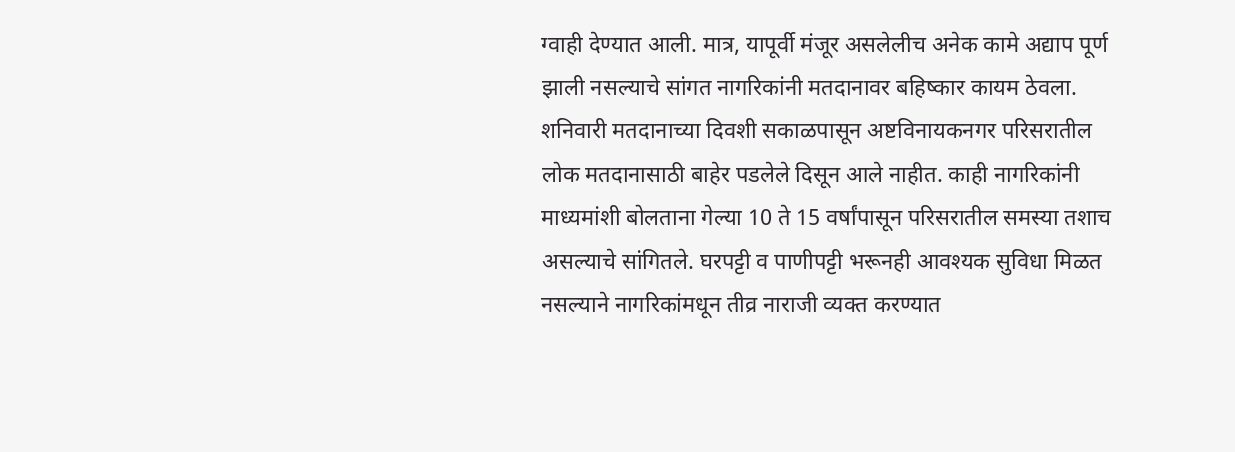ग्वाही देण्यात आली. मात्र, यापूर्वी मंजूर असलेलीच अनेक कामे अद्याप पूर्ण झाली नसल्याचे सांगत नागरिकांनी मतदानावर बहिष्कार कायम ठेवला.
शनिवारी मतदानाच्या दिवशी सकाळपासून अष्टविनायकनगर परिसरातील लोक मतदानासाठी बाहेर पडलेले दिसून आले नाहीत. काही नागरिकांनी माध्यमांशी बोलताना गेल्या 10 ते 15 वर्षांपासून परिसरातील समस्या तशाच असल्याचे सांगितले. घरपट्टी व पाणीपट्टी भरूनही आवश्यक सुविधा मिळत नसल्याने नागरिकांमधून तीव्र नाराजी व्यक्त करण्यात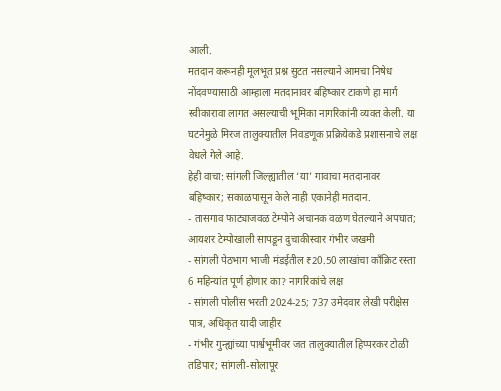आली.
मतदान करूनही मूलभूत प्रश्न सुटत नसल्याने आमचा निषेध नोंदवण्यासाठी आम्हाला मतदानावर बहिष्कार टाकणे हा मार्ग स्वीकारावा लागत असल्याची भूमिका नागरिकांनी व्यक्त केली. या घटनेमुळे मिरज तालुक्यातील निवडणूक प्रक्रियेकडे प्रशासनाचे लक्ष वेधले गेले आहे.
हेही वाचा: सांगली जिल्ह्यातील ‘या’ गावाचा मतदानावर बहिष्कार; सकाळपासून केले नाही एकानेही मतदान.
- तासगाव फाट्याजवळ टेम्पोने अचानक वळण घेतल्याने अपघात; आयशर टेम्पोखाली सापडून दुचाकीस्वार गंभीर जखमी
- सांगली पेठभाग भाजी मंडईतील ₹20.50 लाखांचा काँक्रिट रस्ता 6 महिन्यांत पूर्ण होणार का? नागरिकांचे लक्ष
- सांगली पोलीस भरती 2024-25; 737 उमेदवार लेखी परीक्षेस पात्र, अधिकृत यादी जाहीर
- गंभीर गुन्ह्यांच्या पार्श्वभूमीवर जत तालुक्यातील हिप्परकर टोळी तडिपार; सांगली-सोलापूर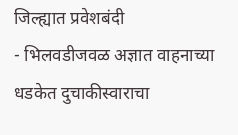जिल्ह्यात प्रवेशबंदी
- भिलवडीजवळ अज्ञात वाहनाच्या धडकेत दुचाकीस्वाराचा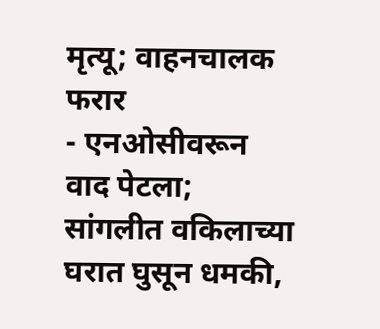मृत्यू; वाहनचालक फरार
- एनओसीवरून वाद पेटला; सांगलीत वकिलाच्या घरात घुसून धमकी,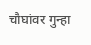चौघांवर गुन्हा